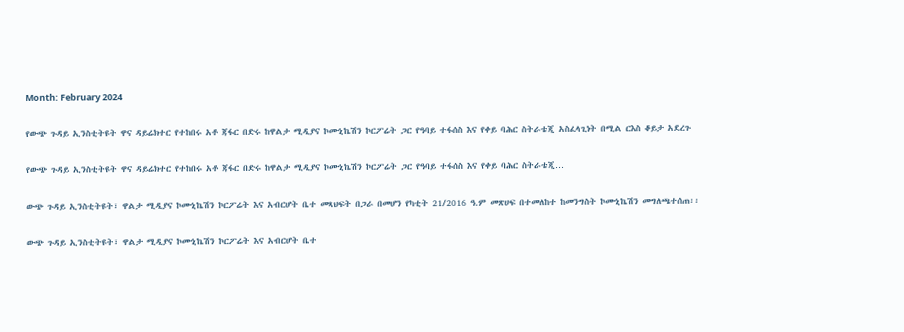Month: February 2024

የውጭ ጉዳይ ኢንስቲትዩት ዋና ዳይሬክተር የተከበሩ አቶ ጃፋር በድሩ ከዋልታ ሚዲያና ኮሙኒኬሽን ኮርፖሬት ጋር የዓባይ ተፋሰስ እና የቀይ ባሕር ስትራቴጂ አስፈላጊነት በሚል ርእስ ቆይታ አደረጉ

የውጭ ጉዳይ ኢንስቲትዩት ዋና ዳይሬክተር የተከበሩ አቶ ጃፋር በድሩ ከዋልታ ሚዲያና ኮሙኒኬሽን ኮርፖሬት ጋር የዓባይ ተፋሰስ እና የቀይ ባሕር ስትራቴጂ…

ውጭ ጉዳይ ኢንስቲትዩት፣ ዋልታ ሚዲያና ኮሙኒኬሽን ኮርፖሬት እና አብርሆት ቤተ መጻህፍት በጋራ በመሆን የካቲት 21/2016 ዓ.ም መጽሀፍ በተመለከተ ከመንግስት ኮሙኒኬሽን መግለጫተሰጠ፡፡

ውጭ ጉዳይ ኢንስቲትዩት፣ ዋልታ ሚዲያና ኮሙኒኬሽን ኮርፖሬት እና አብርሆት ቤተ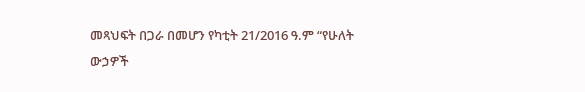መጻህፍት በጋራ በመሆን የካቲት 21/2016 ዓ.ም “የሁለት ውኃዎች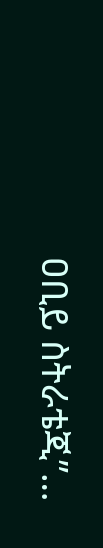ዐቢይ ስትራቴጂ”…